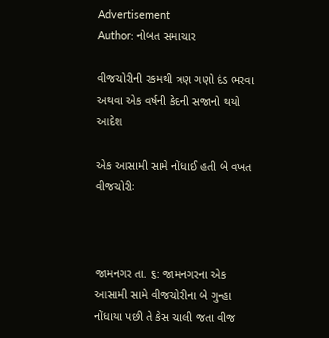Advertisement
Author: નોબત સમાચાર

વીજચોરીની રકમથી ત્રણ ગણો દંડ ભરવા અથવા એક વર્ષની કેદની સજાનો થયો આદેશ

એક આસામી સામે નોંધાઈ હતી બે વખત વીજચોરીઃ



જામનગર તા. ૬: જામનગરના એક આસામી સામે વીજચોરીના બે ગુન્હા નોંધાયા પછી તે કેસ ચાલી જતા વીજ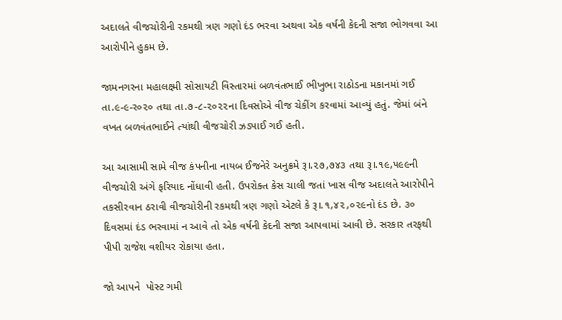અદાલતે વીજચોરીની રકમથી ત્રણ ગણો દંડ ભરવા અથવા એક વર્ષની કેદની સજા ભોગવવા આ આરોપીને હુકમ છે.

જામનગરના મહાલક્ષ્મી સોસાયટી વિસ્તારમાં બળવંતભાઈ ભીખુભા રાઠોડના મકાનમાં ગઈ તા.૯-૯-ર૦૨૦ તથા તા.૭-૮-૨૦૨૨ના દિવસોએ વીજ ચેકીંગ કરવામાં આવ્યું હતું. જેમાં બંને વખત બળવંતભાઈને ત્યાંથી વીજચોરી ઝડપાઈ ગઈ હતી.

આ આસામી સામે વીજ કંપનીના નાયબ ઈજનેરે અનુક્રમે રૂ।.૨૭,૭૪૩ તથા રૂ।.૧૯,૫૯૯ની વીજચોરી અંગે ફરિયાદ નોંધાવી હતી. ઉપરોક્ત કેસ ચાલી જતાં ખાસ વીજ અદાલતે આરોપીને તકસીરવાન ઠરાવી વીજચોરીની રકમથી ત્રણ ગણો એટલે કે રૂ।.૧,૪૨,૦૨૯નો દંડ છે. ૩૦ દિવસમાં દંડ ભરવામાં ન આવે તો એક વર્ષની કેદની સજા આપવામાં આવી છે. સરકાર તરફથી પીપી રાજેશ વશીયર રોકાયા હતા.

જો આપને  પોસ્ટ ગમી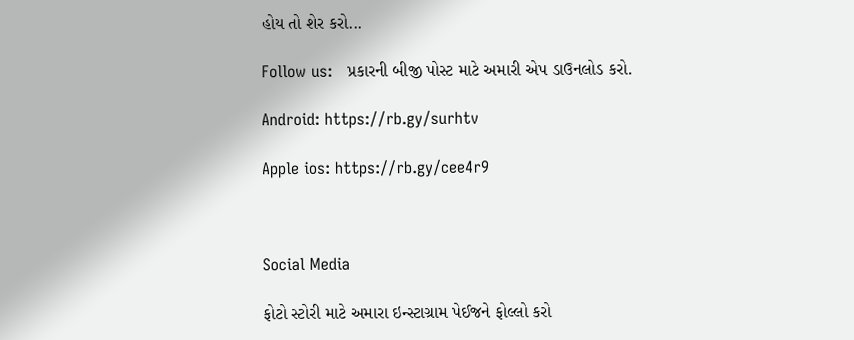હોય તો શેર કરો...

Follow us:   પ્રકારની બીજી પોસ્ટ માટે અમારી એપ ડાઉનલોડ કરો.

Android: https://rb.gy/surhtv

Apple ios: https://rb.gy/cee4r9



Social Media

ફોટો સ્ટોરી માટે અમારા ઇન્સ્ટાગ્રામ પેઈજને ફોલ્લો કરો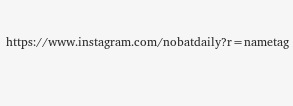https://www.instagram.com/nobatdaily?r=nametag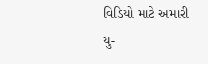વિડિયો માટે અમારી યુ-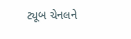ટ્યૂબ ચેનલને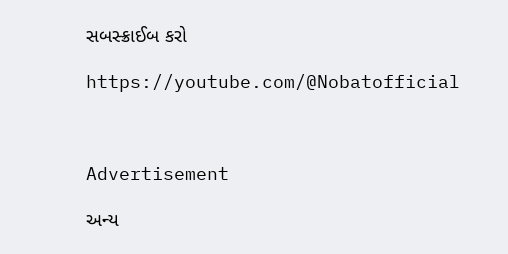સબસ્ક્રાઈબ કરો

https://youtube.com/@Nobatofficial



Advertisement

અન્ય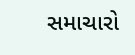સમાચારો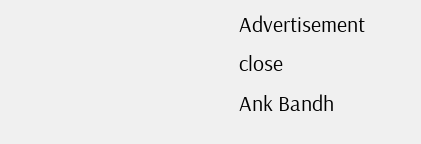Advertisement
close
Ank Bandh